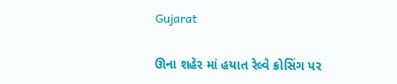Gujarat

ઊના શહેર માં હયાત રેલ્વે ક્રોસિંગ પર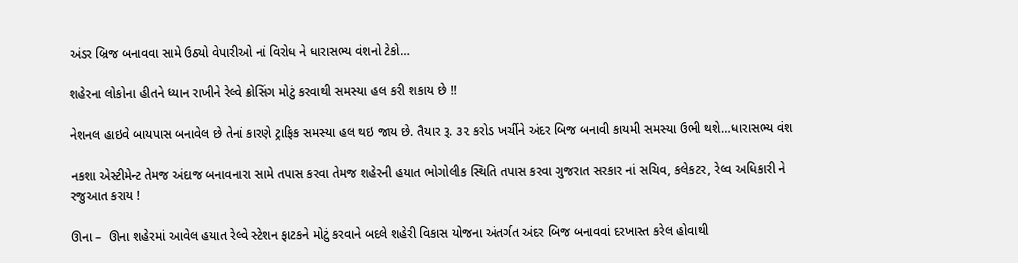અંડર બ્રિજ બનાવવા સામે ઉઠ્યો વેપારીઓ નાં વિરોધ ને ધારાસભ્ય વંશનો ટેકો…

શહેરના લોકોના હીતને ધ્યાન રાખીને રેલ્વે ક્રોસિંગ મોટું કરવાથી સમસ્યા હલ કરી શકાય છે !!

નેશનલ હાઇવે બાયપાસ બનાવેલ છે તેનાં કારણે ટ્રાફિક સમસ્યા હલ થઇ જાય છે. તૈયાર રૂ. ૩૨ કરોડ ખર્ચીને અંદર બિજ બનાવી કાયમી સમસ્યા ઉભી થશે…ધારાસભ્ય વંશ

નકશા એસ્ટીમેન્ટ તેમજ અંદાજ બનાવનારા સામે તપાસ કરવા તેમજ શહેરની હયાત ભોગોલીક સ્થિતિ તપાસ કરવા ગુજરાત સરકાર નાં સચિવ, કલેકટર, રેલ્વ અધિકારી ને રજુઆત કરાય !

ઊના –  ઊના શહેરમાં આવેલ હયાત રેલ્વે સ્ટેશન ફાટકને મોટું કરવાને બદલે શહેરી વિકાસ યોજના અંતર્ગત અંદર બિજ બનાવવાં દરખાસ્ત કરેલ હોવાથી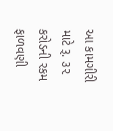આ કામગીરી માટે રૂ. ૩૨ કરોડની રકમ ફાળવણી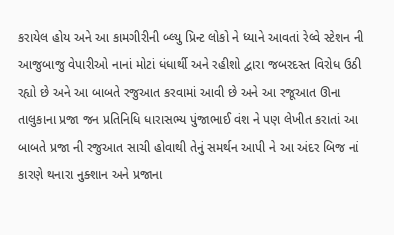કરાયેલ હોય અને આ કામગીરીની બ્લ્યુ પ્રિન્ટ લોકો ને ધ્યાને આવતાં રેલ્વે સ્ટેશન ની આજુબાજુ વેપારીઓ નાનાં મોટાં ધંધાર્થી અને રહીશો દ્વારા જબરદસ્ત વિરોધ ઉઠી રહ્યો છે અને આ બાબતે રજુઆત કરવામાં આવી છે અને આ રજૂઆત ઊના તાલુકાના પ્રજા જન પ્રતિનિધિ ધારાસભ્ય પુંજાભાઈ વંશ ને પણ લેખીત કરાતાં આ બાબતે પ્રજા ની રજુઆત સાચી હોવાથી તેનું સમર્થન આપી ને આ અંદર બિજ નાં કારણે થનારા નુક્શાન અને પ્રજાના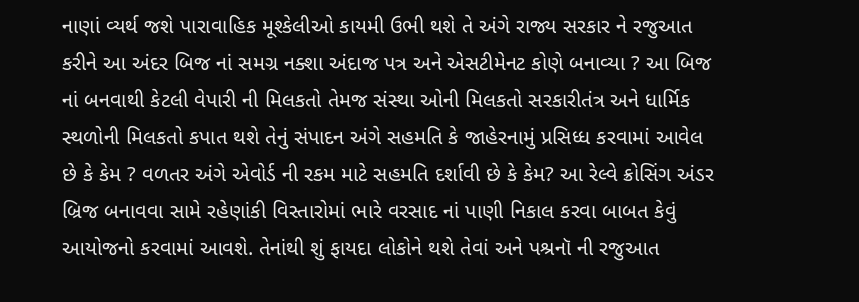નાણાં વ્યર્થ જશે પારાવાહિક મૂશ્કેલીઓ કાયમી ઉભી થશે તે અંગે રાજ્ય સરકાર ને રજુઆત કરીને આ અંદર બિજ નાં સમગ્ર નક્શા અંદાજ પત્ર અને એસટીમેનટ કોણે બનાવ્યા ? આ બિજ નાં બનવાથી કેટલી વેપારી ની મિલકતો તેમજ સંસ્થા ઓની મિલકતો સરકારીતંત્ર અને ધાર્મિક સ્થળોની મિલકતો કપાત થશે તેનું સંપાદન અંગે સહમતિ કે જાહેરનામું પ્રસિધ્ધ કરવામાં આવેલ છે કે કેમ ? વળતર અંગે એવોર્ડ ની રકમ માટે સહમતિ દર્શાવી છે કે કેમ? આ રેલ્વે ક્રોસિંગ અંડર બ્રિજ બનાવવા સામે રહેણાંકી વિસ્તારોમાં ભારે વરસાદ નાં પાણી નિકાલ કરવા બાબત કેવું આયોજનો કરવામાં આવશે. તેનાંથી શું ફાયદા લોકોને થશે તેવાં અને પશ્રનૉ ની રજુઆત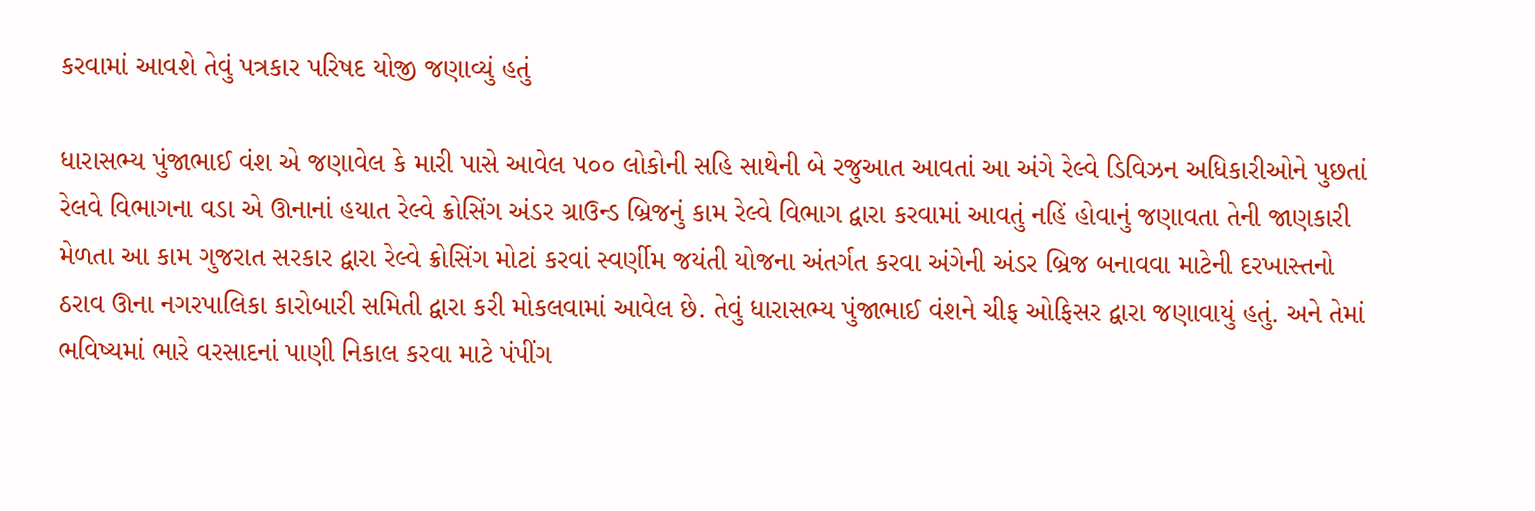કરવામાં આવશે તેવું પત્રકાર પરિષદ યોજી જણાવ્યું હતું

ધારાસભ્ય પુંજાભાઈ વંશ એ જણાવેલ કે મારી પાસે આવેલ ૫૦૦ લોકોની સહિ સાથેની બે રજુઆત આવતાં આ અંગે રેલ્વે ડિવિઝન અધિકારીઓને પુછતાં રેલવે વિભાગના વડા એ ઊનાનાં હયાત રેલ્વે ક્રોસિંગ અંડર ગ્રાઉન્ડ બ્રિજનું કામ રેલ્વે વિભાગ દ્વારા કરવામાં આવતું નહિં હોવાનું જણાવતા તેની જાણકારી મેળતા આ કામ ગુજરાત સરકાર દ્વારા રેલ્વે ક્રોસિંગ મોટાં કરવાં સ્વર્ણીમ જયંતી યોજના અંતર્ગત કરવા અંગેની અંડર બ્રિજ બનાવવા માટેની દરખાસ્તનો ઠરાવ ઊના નગરપાલિકા કારોબારી સમિતી દ્વારા કરી મોકલવામાં આવેલ છે. તેવું ધારાસભ્ય પુંજાભાઈ વંશને ચીફ ઓફિસર દ્વારા જણાવાયું હતું. અને તેમાં ભવિષ્યમાં ભારે વરસાદનાં પાણી નિકાલ કરવા માટે પંપીંગ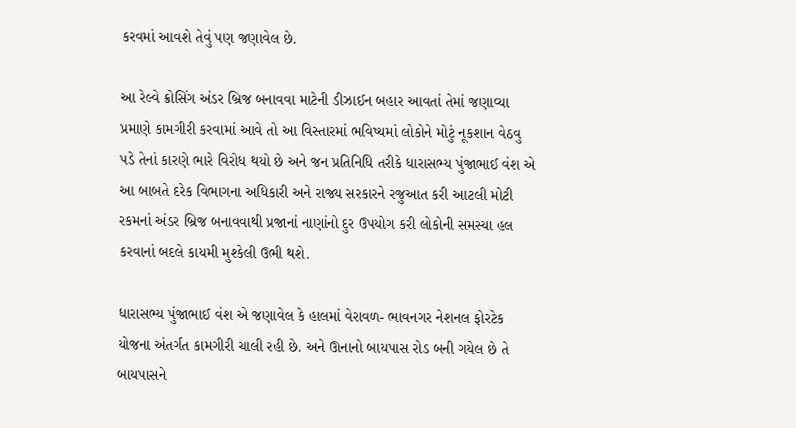કરવમાં આવશે તેવું પણ જણાવેલ છે.

આ રેલ્વે ક્રોસિંગ અંડર બ્રિજ બનાવવા માટેની ડીઝાઈન બહાર આવતાં તેમાં જણાવ્યા પ્રમાણે કામગીરી કરવામાં આવે તો આ વિસ્તારમાં ભવિષ્યમાં લોકોને મોટું નૂકશાન વેઠવુ પડે તેનાં કારણે ભારે વિરોધ થયો છે અને જન પ્રતિનિધિ તરીકે ધારાસભ્ય પુંજાભાઈ વંશ એ આ બાબતે દરેક વિભાગના અધિકારી અને રાજ્ય સરકારને રજુઆત કરી આટલી મોટી રકમનાં અંડર બ્રિજ બનાવવાથી પ્રજાનાં નાણાંનો દુર ઉપયોગ કરી લોકોની સમસ્યા હલ કરવાનાં બદલે કાયમી મુશ્કેલી ઉભી થશે.

ધારાસભ્ય પુંજાભાઈ વંશ એ જણાવેલ કે હાલમાં વેરાવળ- ભાવનગર નેશનલ ફોરટેક યોજના અંતર્ગત કામગીરી ચાલી રહી છે. અને ઊનાનો બાયપાસ રોડ બની ગયેલ છે તે બાયપાસને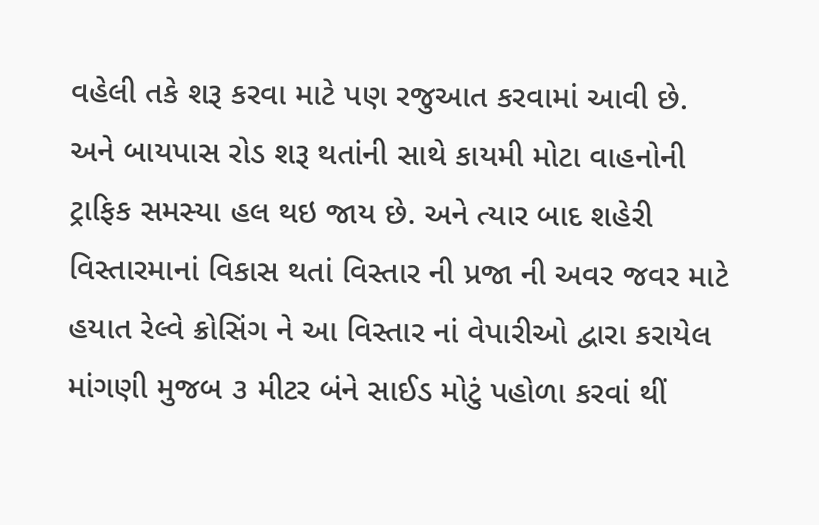વહેલી તકે શરૂ કરવા માટે પણ રજુઆત કરવામાં આવી છે. અને બાયપાસ રોડ શરૂ થતાંની સાથે કાયમી મોટા વાહનોની ટ્રાફિક સમસ્યા હલ થઇ જાય છે. અને ત્યાર બાદ શહેરી વિસ્તારમાનાં વિકાસ થતાં વિસ્તાર ની પ્રજા ની અવર જવર માટે હયાત રેલ્વે ક્રોસિંગ ને આ વિસ્તાર નાં વેપારીઓ દ્વારા કરાયેલ માંગણી મુજબ ૩ મીટર બંને સાઈડ મોટું પહોળા કરવાં થીં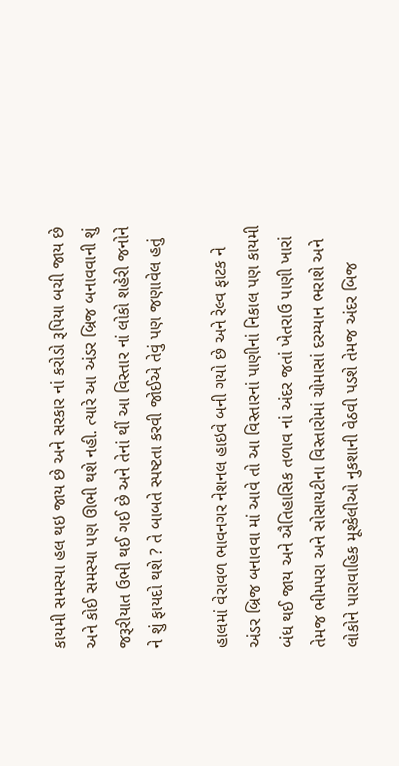કાયમી સમસ્યા હલ થઇ જાય છે અને સરકાર નાં કરોડો રૂપિયા બચી જાય છે અને કોઈ સમસ્યા પણ ઊભી થશે નહી. ત્યારે આ અંડર બ્રિજ બનાવવાની શું જરૂરીયાત ઉભી થઈ ગઈ છે અને તેનાં થીં આ વિસ્તાર નાં લોકો શહેરી જનોને ને શું ફાયદો થશે ? તે બાબતે સ્પષ્ટતા કરવી જોઈએ તેવું પણ જણાવેલ હતું

હાલમાં વેરાવળ ભાવનગર નેશનલ હાઇવે બની ગયો છે અને રેલ્વ ફાટક ને અંડર બ્રિજ બનાવવા માં આવે તો આ વિસ્તારનાં પાણીનાં નિકાલ પણ કાયમી બંધ થઈ જાય અને ઐતિહાસિક તળાવ નાં અંદર જતાં ખેતરાઉ પાણી ખારાં તેમજ ભીમપરા અને સોસાયટીના વિસ્તારોમાં ચોમાસાં દરમ્યાન ભરાશે અને લોકોને પારાવાહિક મૂશ્કેલીઓ નુકશાની વેઠવી પડશે તેમજ અંદર બિજ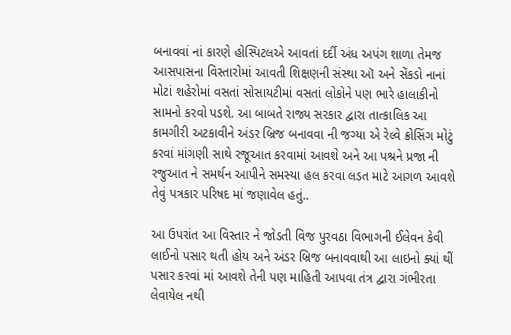બનાવવાં નાં કારણે હોસ્પિટલએ આવતાં દર્દી અંધ અપંગ શાળા તેમજ આસપાસના વિસ્તારોમાં આવતી શિક્ષણની સંસ્થા ઑ અને સેંકડો નાનાં મોટાં શહેરોમાં વસતાં સોસાયટીમાં વસતાં લોકોને પણ ભારે હાલાકીનો સામનો કરવો પડશે. આ બાબતે રાજ્ય સરકાર દ્વારા તાત્કાલિક આ કામગીરી અટકાવીને અંડર બ્રિજ બનાવવા ની જગ્યા એ રેલ્વે ક્રોસિંગ મોટું કરવાં માંગણી સાથે રજૂઆત કરવામાં આવશે અને આ પશ્રને પ્રજા ની રજુઆત ને સમર્થન આપીને સમસ્યા હલ કરવા લડત માટે આગળ આવશે તેવું પત્રકાર પરિષદ માં જણાવેલ હતું..

આ ઉપરાંત આ વિસ્તાર ને જોડતી વિજ પુરવઠા વિભાગની ઈલેવન કેવી લાઈનો પસાર થતી હોય અને અંડર બ્રિજ બનાવવાથી આ લાઇનો ક્યાં થીં પસાર કરવાં માં આવશે તેની પણ માહિતી આપવા તંત્ર દ્વારા ગંભીરતા લેવાયેલ નથી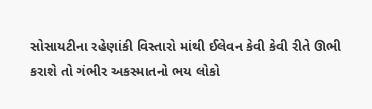સોસાયટીના રહેણાંકી વિસ્તારો માંથી ઈલેવન કેવી કેવી રીતે ઊભી કરાશે તો ગંભીર અકસ્માતનો ભય લોકો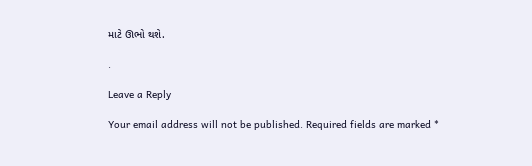માટે ઊભો થશે.

.

Leave a Reply

Your email address will not be published. Required fields are marked *